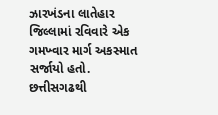ઝારખંડના લાતેહાર જિલ્લામાં રવિવારે એક ગમખ્વાર માર્ગ અકસ્માત સર્જાયો હતો. છત્તીસગઢથી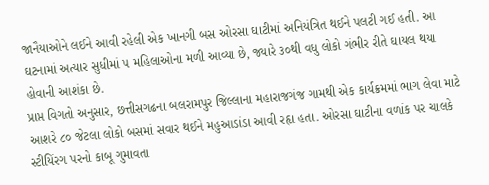જાનૈયાઓને લઈને આવી રહેલી એક ખાનગી બસ ઓરસા ઘાટીમાં અનિયંત્રિત થઈને પલટી ગઈ હતી. આ ઘટનામાં અત્યાર સુધીમાં ૫ મહિલાઓના મળી આવ્યા છે, જ્યારે ૩૦થી વધુ લોકો ગંભીર રીતે ઘાયલ થયા હોવાની આશંકા છે.
પ્રાપ્ત વિગતો અનુસાર, છત્તીસગઢના બલરામપુર જિલ્લાના મહારાજગંજ ગામથી એક કાર્યક્રમમાં ભાગ લેવા માટે આશરે ૮૦ જેટલા લોકો બસમાં સવાર થઈને મહુઆડાંડા આવી રહૃા હતા. ઓરસા ઘાટીના વળાંક પર ચાલકે સ્ટીયિંરગ પરનો કાબૂ ગુમાવતા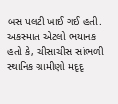બસ પલટી ખાઈ ગઈ હતી. અકસ્માત એટલો ભયાનક હતો કે, ચીસાચીસ સાંભળી સ્થાનિક ગ્રામીણો મદૃદૃ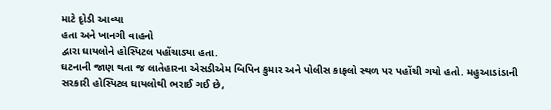માટે દૃોડી આવ્યા
હતા અને ખાનગી વાહનો
દ્વારા ઘાયલોને હોસ્પિટલ પહોંચાડ્યા હતા.
ઘટનાની જાણ થતા જ લાતેહારના એસડીએમ બિપિન કુમાર અને પોલીસ કાફલો સ્થળ પર પહોંચી ગયો હતો. મહુઆડાંડાની સરકારી હોસ્પિટલ ઘાયલોથી ભરાઈ ગઈ છે,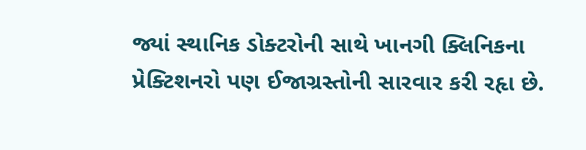જ્યાં સ્થાનિક ડોક્ટરોની સાથે ખાનગી ક્લિનિકના પ્રેક્ટિશનરો પણ ઈજાગ્રસ્તોની સારવાર કરી રહૃા છે.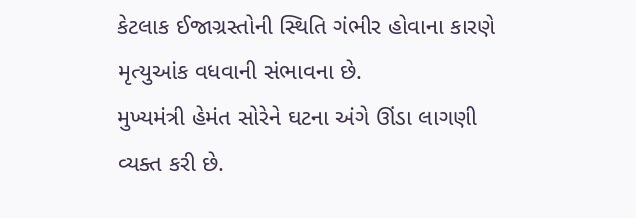કેટલાક ઈજાગ્રસ્તોની સ્થિતિ ગંભીર હોવાના કારણે મૃત્યુઆંક વધવાની સંભાવના છે.
મુખ્યમંત્રી હેમંત સોરેને ઘટના અંગે ઊંડા લાગણી વ્યક્ત કરી છે.